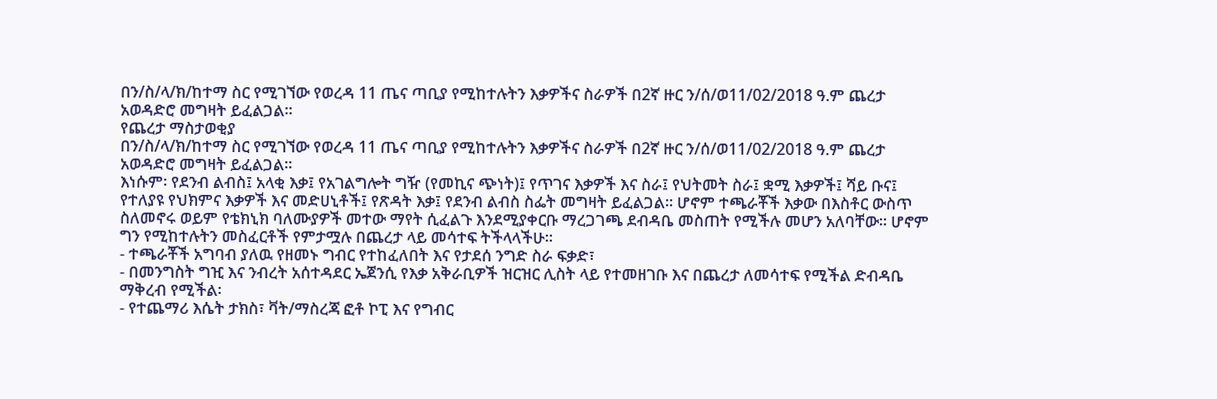በን/ስ/ላ/ክ/ከተማ ስር የሚገኘው የወረዳ 11 ጤና ጣቢያ የሚከተሉትን እቃዎችና ስራዎች በ2ኛ ዙር ን/ሰ/ወ11/02/2018 ዓ.ም ጨረታ አወዳድሮ መግዛት ይፈልጋል፡፡
የጨረታ ማስታወቂያ
በን/ስ/ላ/ክ/ከተማ ስር የሚገኘው የወረዳ 11 ጤና ጣቢያ የሚከተሉትን እቃዎችና ስራዎች በ2ኛ ዙር ን/ሰ/ወ11/02/2018 ዓ.ም ጨረታ አወዳድሮ መግዛት ይፈልጋል፡፡
እነሱም፡ የደንብ ልብስ፤ አላቂ እቃ፤ የአገልግሎት ግዥ (የመኪና ጭነት)፤ የጥገና እቃዎች እና ስራ፤ የህትመት ስራ፤ ቋሚ እቃዎች፤ ሻይ ቡና፤ የተለያዩ የህክምና እቃዎች እና መድሀኒቶች፤ የጽዳት እቃ፤ የደንብ ልብስ ስፌት መግዛት ይፈልጋል፡፡ ሆኖም ተጫራቾች እቃው በእስቶር ውስጥ ስለመኖሩ ወይም የቴክኒክ ባለሙያዎች መተው ማየት ሲፈልጉ እንደሚያቀርቡ ማረጋገጫ ደብዳቤ መስጠት የሚችሉ መሆን አለባቸው፡፡ ሆኖም ግን የሚከተሉትን መስፈርቶች የምታሟሉ በጨረታ ላይ መሳተፍ ትችላላችሁ።
- ተጫራቾች አግባብ ያለዉ የዘመኑ ግብር የተከፈለበት እና የታደሰ ንግድ ስራ ፍቃድ፣
- በመንግስት ግዢ እና ንብረት አሰተዳደር ኤጀንሲ የእቃ አቅራቢዎች ዝርዝር ሊስት ላይ የተመዘገቡ እና በጨረታ ለመሳተፍ የሚችል ድብዳቤ ማቅረብ የሚችል፡
- የተጨማሪ እሴት ታክስ፣ ቫት/ማስረጃ ፎቶ ኮፒ እና የግብር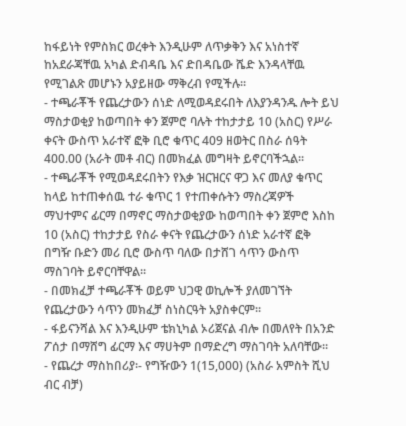ከፋይነት የምስክር ወረቀት እንዲሁም ለጥቃቅን እና አነስተኛ ከአደራጃቸዉ አካል ድብዳቤ እና ድበዳቤው ሼድ እንዳላቸዉ የሚገልጽ መሆኑን አያይዘው ማቅረብ የሚችሉ፡፡
- ተጫራቾች የጨረታውን ሰነድ ለሚወዳደሩበት ለእያንዳንዱ ሎት ይህ ማስታወቂያ ከወጣበት ቀን ጀምሮ ባሉት ተከታታይ 10 (አስር) የሥራ ቀናት ውስጥ አራተኛ ፎቅ ቢሮ ቁጥር 409 ዘወትር በስራ ሰዓት 400.00 (አራት መቶ ብር) በመክፈል መግዛት ይኖርባችኋል፡፡
- ተጫራቾች የሚወዳደሩበትን የእቃ ዝርዝርና ዋጋ እና መለያ ቁጥር ከላይ ከተጠቀሰዉ ተራ ቁጥር 1 የተጠቀሱትን ማስረጃዎች ማህተምና ፊርማ በማኖር ማስታወቂያው ከወጣበት ቀን ጀምሮ እስከ 10 (አስር) ተከታታይ የስራ ቀናት የጨረታውን ሰነድ አራተኛ ፎቅ በግዥ ቡድን መሪ ቢሮ ውስጥ ባለው በታሸገ ሳጥን ውስጥ ማስገባት ይኖርባቸዋል፡፡
- በመክፈቻ ተጫራቾች ወይም ህጋዊ ወኪሎች ያለመገኘት የጨረታውን ሳጥን መክፈቻ ስነስርዓት አያስቀርም፡፡
- ፋይናንሻል እና እንዲሁም ቴክኒካል ኦሪጀናል ብሎ በመለየት በአንድ ፖሰታ በማሸግ ፊርማ እና ማሀትም በማድረግ ማስገባት አለባቸው።
- የጨረታ ማስከበሪያ፡- የግዥውን 1(15,000) (አስራ አምስት ሺህ ብር ብቻ)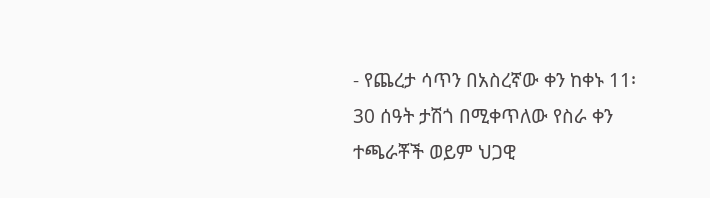- የጨረታ ሳጥን በአስረኛው ቀን ከቀኑ 11፡30 ሰዓት ታሽጎ በሚቀጥለው የስራ ቀን ተጫራቾች ወይም ህጋዊ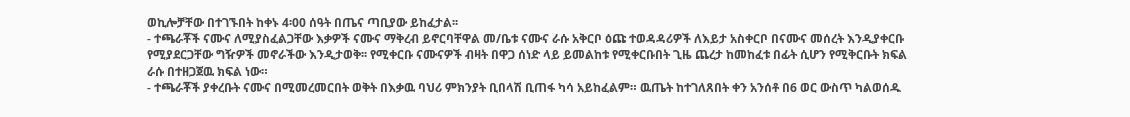ወኪሎቻቸው በተገኙበት ከቀኑ 4፡00 ሰዓት በጤና ጣቢያው ይከፈታል፡፡
- ተጫራቾች ናሙና ለሚያስፈልጋቸው እቃዎች ናሙና ማቅረብ ይኖርባቸዋል መ/ቤቱ ናሙና ራሱ አቅርቦ ዕጩ ተወዳዳሪዎች ለእይታ አስቀርቦ በናሙና መሰረት እንዲያቀርቡ የሚያደርጋቸው ግዥዎች መኖራችው እንዲታወቅ፡፡ የሚቀርቡ ናሙናዎች ብዛት በዋጋ ሰነድ ላይ ይመልከቱ የሚቀርቡበት ጊዜ ጨረታ ከመከፈቱ በፊት ሲሆን የሚቅርቡት ክፍል ራሱ በተዘጋጀዉ ክፍል ነው።
- ተጫራቾች ያቀረቡት ናሙና በሚመረመርበት ወቅት በእቃዉ ባህሪ ምክንያት ቢበላሽ ቢጠፋ ካሳ አይከፈልም። ዉጤት ከተገለጸበት ቀን አንሰቶ በ6 ወር ውስጥ ካልወሰዱ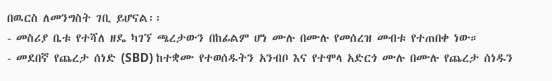በዉርስ ለመንግስት ገቢ ይሆናል፡፡
- መስሪያ ቤቱ የተሻለ ዘዴ ካገኘ ጫረታውን በከፊልም ሆነ ሙሉ በሙሉ የመሰረዝ መብቱ የተጠበቀ ነው።
- መደበኛ የጨረታ ሰነድ (SBD) ከተቋሙ የተወሰዱትን አንብቦ እና የተሞላ አድርጎ ሙሉ በሙሉ የጨረታ ሰነዱን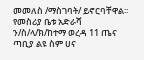መመለስ /ማስገባት/ ይኖርባቸዋል፡፡
የመስሪያ ቤቱ አድራሻ
ን/ስ/ላ/ክ/ከተማ ወረዳ 11 ጤና ጣቢያ ልዩ ስም ሀና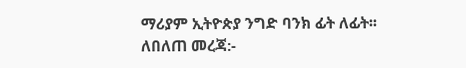ማሪያም ኢትዮጵያ ንግድ ባንክ ፊት ለፊት፡፡
ለበለጠ መረጃ:-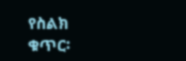የስልክ ቁጥር፡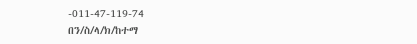-011-47-119-74
በን/ስ/ላ/ክ/ከተማ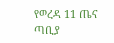የወረዳ 11 ጤና ጣቢያ